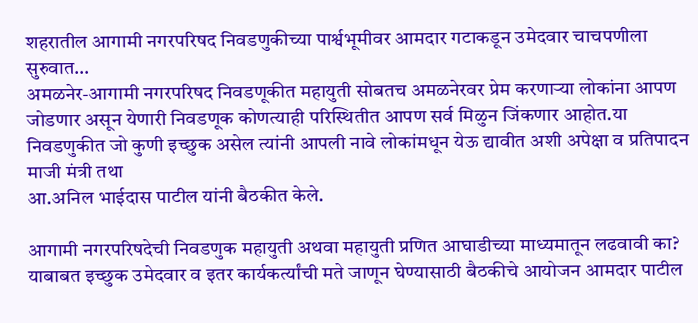शहरातील आगामी नगरपरिषद निवडणुकीच्या पार्श्वभूमीवर आमदार गटाकडून उमेदवार चाचपणीला सुरुवात…
अमळनेर-आगामी नगरपरिषद निवडणूकीत महायुती सोबतच अमळनेरवर प्रेम करणाऱ्या लोकांना आपण जोडणार असून येणारी निवडणूक कोणत्याही परिस्थितीत आपण सर्व मिळुन जिंकणार आहोत.या निवडणुकीत जो कुणी इच्छुक असेल त्यांनी आपली नावे लोकांमधून येऊ द्यावीत अशी अपेक्षा व प्रतिपादन माजी मंत्री तथा
आ.अनिल भाईदास पाटील यांनी बैठकीत केले.

आगामी नगरपरिषदेची निवडणुक महायुती अथवा महायुती प्रणित आघाडीच्या माध्यमातून लढवावी का? याबाबत इच्छुक उमेदवार व इतर कार्यकर्त्यांची मते जाणून घेण्यासाठी बैठकीचे आयोजन आमदार पाटील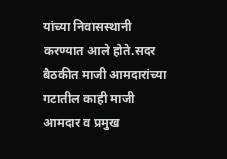यांच्या निवासस्थानी करण्यात आले होते.सदर बैठकीत माजी आमदारांच्या गटातील काही माजी आमदार व प्रमुख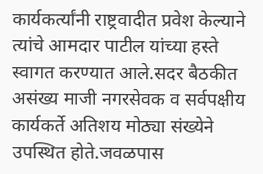कार्यकर्त्यांनी राष्ट्रवादीत प्रवेश केल्याने त्यांचे आमदार पाटील यांच्या हस्ते स्वागत करण्यात आले.सदर बैठकीत असंख्य माजी नगरसेवक व सर्वपक्षीय कार्यकर्ते अतिशय मोठ्या संख्येने उपस्थित होते.जवळपास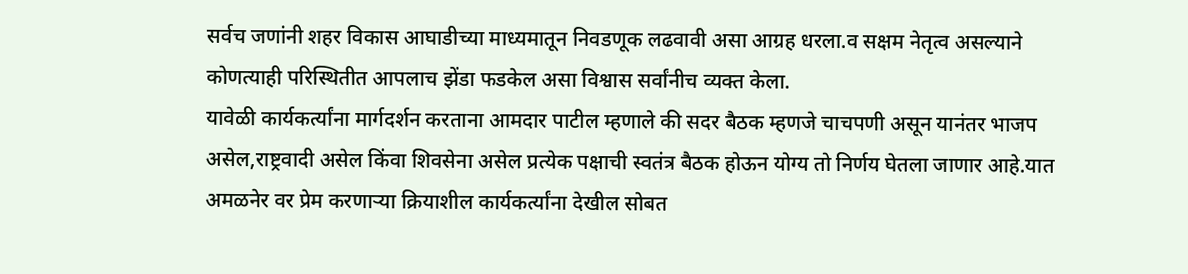सर्वच जणांनी शहर विकास आघाडीच्या माध्यमातून निवडणूक लढवावी असा आग्रह धरला.व सक्षम नेतृत्व असल्याने कोणत्याही परिस्थितीत आपलाच झेंडा फडकेल असा विश्वास सर्वांनीच व्यक्त केला.
यावेळी कार्यकर्त्यांना मार्गदर्शन करताना आमदार पाटील म्हणाले की सदर बैठक म्हणजे चाचपणी असून यानंतर भाजप असेल,राष्ट्रवादी असेल किंवा शिवसेना असेल प्रत्येक पक्षाची स्वतंत्र बैठक होऊन योग्य तो निर्णय घेतला जाणार आहे.यात अमळनेर वर प्रेम करणाऱ्या क्रियाशील कार्यकर्त्यांना देखील सोबत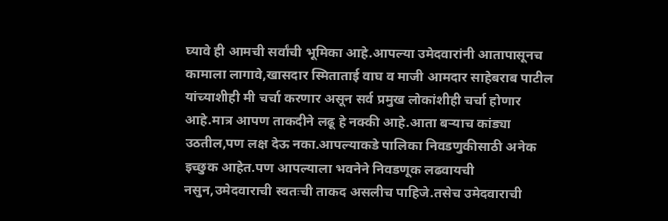घ्यावे ही आमची सर्वांची भूमिका आहे.आपल्या उमेदवारांनी आतापासूनच कामाला लागावे,खासदार स्मिताताई वाघ व माजी आमदार साहेबराब पाटील यांच्याशीही मी चर्चा करणार असून सर्व प्रमुख लोकांशीही चर्चा होणार आहे.मात्र आपण ताकदीने लढू हे नक्की आहे.आता बऱ्याच कांड्या उठतील,पण लक्ष देऊ नका.आपल्याकडे पालिका निवडणुकीसाठी अनेक इच्छुक आहेत.पण आपल्याला भवनेने निवडणूक लढवायची नसुन,उमेदवाराची स्वतःची ताकद असलीच पाहिजे.तसेच उमेदवाराची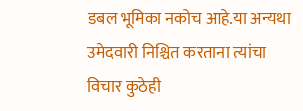डबल भूमिका नकोच आहे.या अन्यथा उमेदवारी निश्चित करताना त्यांचा विचार कुठेही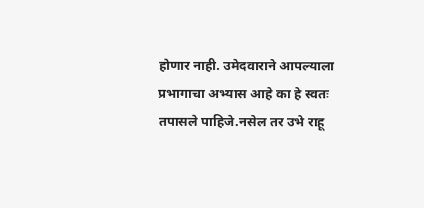होणार नाही. उमेदवाराने आपल्याला प्रभागाचा अभ्यास आहे का हे स्वतः तपासले पाहिजे.नसेल तर उभे राहू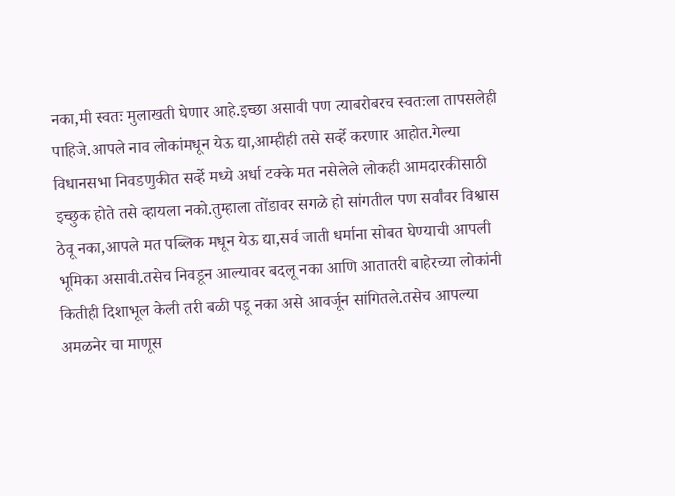नका,मी स्वतः मुलाखती घेणार आहे.इच्छा असावी पण त्याबरोबरच स्वतःला तापसलेही पाहिजे.आपले नाव लोकांमधून येऊ द्या,आम्हीही तसे सर्व्हे करणार आहोत.गेल्या विधानसभा निवडणुकीत सर्व्हे मध्ये अर्धा टक्के मत नसेलेले लोकही आमदारकीसाठी इच्छुक होते तसे व्हायला नको.तुम्हाला तोंडावर सगळे हो सांगतील पण सर्वांवर विश्वास ठेवू नका,आपले मत पब्लिक मधून येऊ द्या,सर्व जाती धर्माना सोबत घेण्याची आपली भूमिका असावी.तसेच निवडून आल्यावर बदलू नका आणि आतातरी बाहेरच्या लोकांनी कितीही दिशाभूल केली तरी बळी पडू नका असे आवर्जून सांगितले.तसेच आपल्या अमळनेर चा माणूस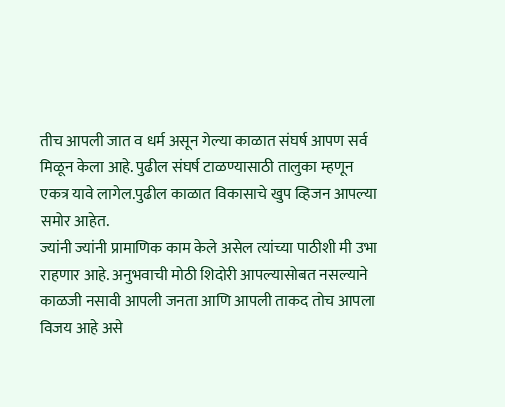तीच आपली जात व धर्म असून गेल्या काळात संघर्ष आपण सर्व मिळून केला आहे. पुढील संघर्ष टाळण्यासाठी तालुका म्हणून एकत्र यावे लागेल.पुढील काळात विकासाचे खुप व्हिजन आपल्या समोर आहेत.
ज्यांनी ज्यांनी प्रामाणिक काम केले असेल त्यांच्या पाठीशी मी उभा राहणार आहे. अनुभवाची मोठी शिदोरी आपल्यासोबत नसल्याने काळजी नसावी आपली जनता आणि आपली ताकद तोच आपला विजय आहे असे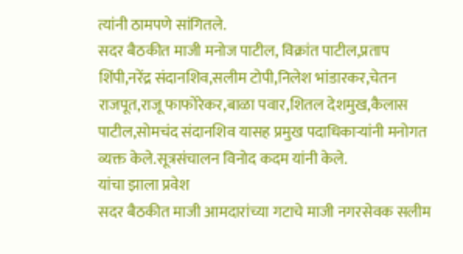त्यांनी ठामपणे सांगितले.
सदर बैठकीत माजी मनोज पाटील, विक्रांत पाटील,प्रताप शिंपी,नरेंद्र संदानशिव,सलीम टोपी,निलेश भांडारकर,चेतन राजपूत,राजू फाफोरेकर,बाळा पवार,शितल देशमुख,कैलास पाटील,सोमचंद संदानशिव यासह प्रमुख पदाधिकाऱ्यांनी मनोगत व्यक्त केले.सूत्रसंचालन विनोद कदम यांनी केले.
यांचा झाला प्रवेश
सदर बैठकीत माजी आमदारांच्या गटाचे माजी नगरसेवक सलीम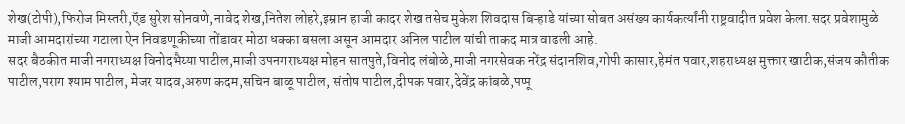शेख(टोपी),फिरोज मिस्तरी,ऍड सुरेश सोनवणे,नावेद शेख,नितेश लोहरे,इम्रान हाजी कादर शेख तसेच मुकेश शिवदास बिऱ्हाडे यांच्या सोबत असंख्य कार्यकर्त्यांनी राष्ट्रवादीत प्रवेश केला.सदर प्रवेशामुळे माजी आमदारांच्या गटाला ऐन निवडणूकीच्या तोंडावर मोठा धक्का बसला असून आमदार अनिल पाटील यांची ताकद मात्र वाढली आहे.
सदर बैठकीत माजी नगराध्यक्ष विनोदभैय्या पाटील,माजी उपनगराध्यक्ष मोहन सातपुते,विनोद लंबोळे,माजी नगरसेवक नरेंद्र संदानशिव,गोपी कासार,हेमंत पवार,शहराध्यक्ष मुक्तार खाटीक,संजय कौतीक पाटील,पराग श्याम पाटील, मेजर यादव,अरुण कदम,सचिन बाळू पाटील, संतोष पाटील,दीपक पवार,देवेंद्र कांबळे,पप्पू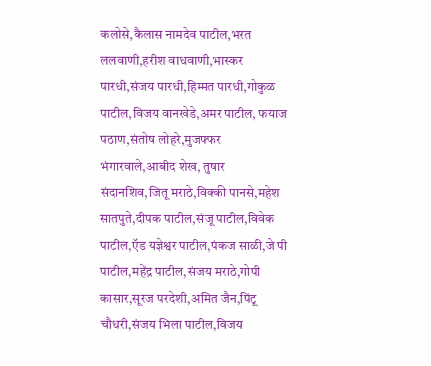कलोसे,कैलास नामदेव पाटील,भरत ललवाणी,हरीश वाधवाणी,भास्कर पारधी,संजय पारधी,हिम्मत पारधी,गोकुळ पाटील,विजय वानखेडे,अमर पाटील, फयाज पठाण,संतोष लोहरे,मुजफ्फर भंगारवाले,आबीद शेख, तुषार संदानशिव,जितू मराठे,विक्की पानसे,महेश सातपुते,दीपक पाटील,संजू पाटील,विवेक पाटील,ऍड यज्ञेश्वर पाटील,पंकज साळी,जे पी पाटील,महेंद्र पाटील,संजय मराठे,गोपी कासार,सूरज परदेशी,अमित जैन,पिंटू चौधरी,संजय भिला पाटील,विजय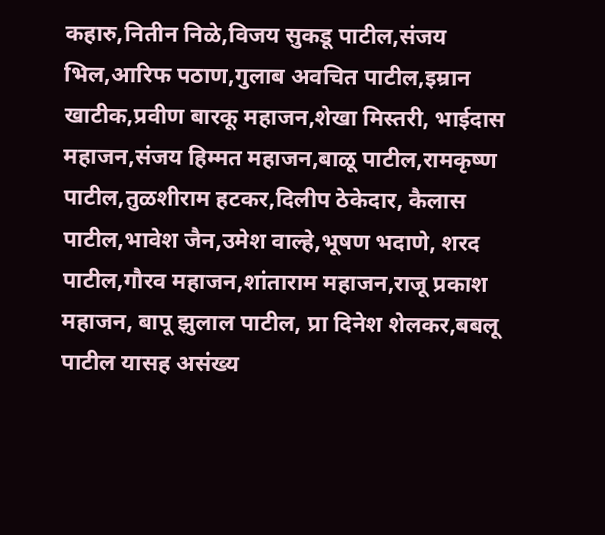कहारु,नितीन निळे,विजय सुकडू पाटील,संजय भिल,आरिफ पठाण,गुलाब अवचित पाटील,इम्रान खाटीक,प्रवीण बारकू महाजन,शेखा मिस्तरी, भाईदास महाजन,संजय हिम्मत महाजन,बाळू पाटील,रामकृष्ण पाटील,तुळशीराम हटकर,दिलीप ठेकेदार, कैलास पाटील,भावेश जैन,उमेश वाल्हे,भूषण भदाणे, शरद पाटील,गौरव महाजन,शांताराम महाजन,राजू प्रकाश महाजन, बापू झुलाल पाटील, प्रा दिनेश शेलकर,बबलू पाटील यासह असंख्य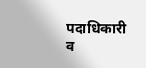पदाधिकारी व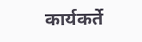कार्यकर्ते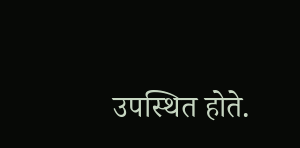उपस्थित होते.